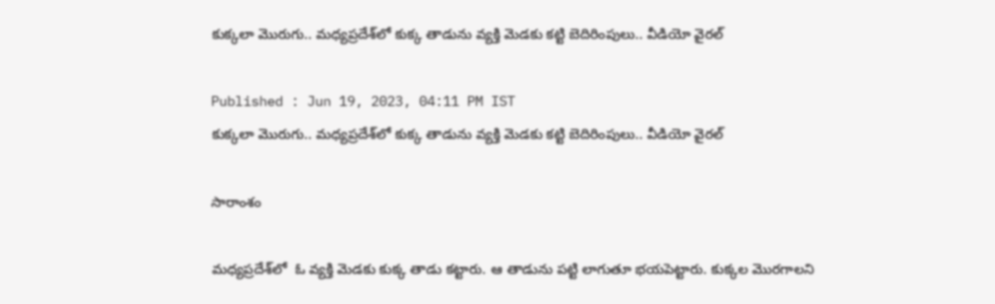కుక్కలా మొరుగు.. మధ్యప్రదేశ్‌లో కుక్క తాడును వ్యక్తి మెడకు కట్టి బెదిరింపులు.. వీడియో వైరల్

Published : Jun 19, 2023, 04:11 PM IST
కుక్కలా మొరుగు.. మధ్యప్రదేశ్‌లో కుక్క తాడును వ్యక్తి మెడకు కట్టి బెదిరింపులు.. వీడియో వైరల్

సారాంశం

మధ్యప్రదేశ్‌లో  ఓ వ్యక్తి మెడకు కుక్క తాడు కట్టారు. ఆ తాడును పట్టి లాగుతూ భయపెట్టారు. కుక్కల మొరగాలని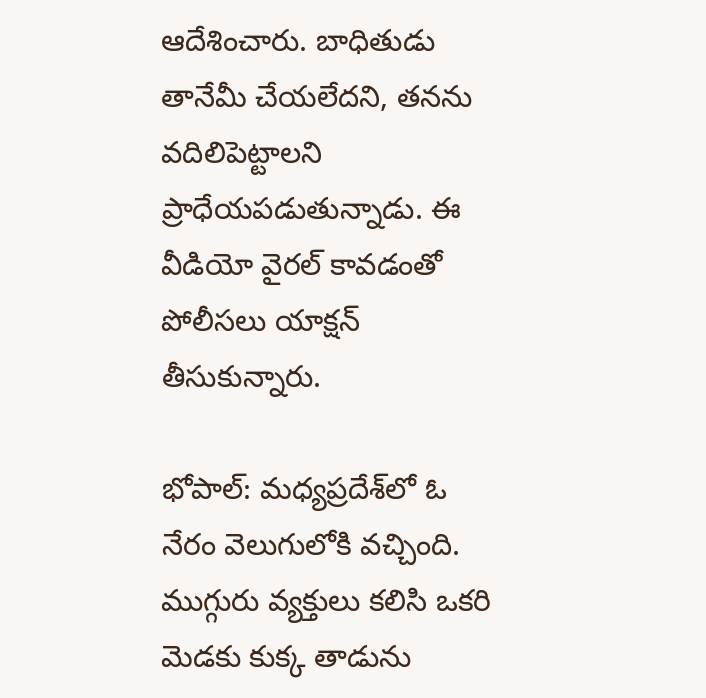ఆదేశించారు. బాధితుడు తానేమీ చేయలేదని, తనను వదిలిపెట్టాలని ప్రాధేయపడుతున్నాడు. ఈ వీడియో వైరల్ కావడంతో పోలీసలు యాక్షన్ తీసుకున్నారు.

భోపాల్: మధ్యప్రదేశ్‌లో ఓ నేరం వెలుగులోకి వచ్చింది. ముగ్గురు వ్యక్తులు కలిసి ఒకరి మెడకు కుక్క తాడును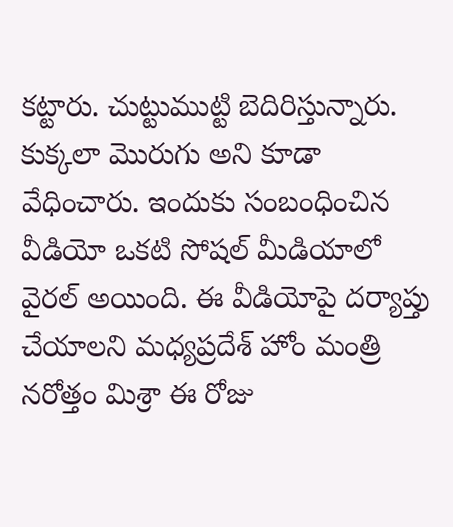కట్టారు. చుట్టుముట్టి బెదిరిస్తున్నారు. కుక్కలా మొరుగు అని కూడా వేధించారు. ఇందుకు సంబంధించిన వీడియో ఒకటి సోషల్ మీడియాలో వైరల్ అయింది. ఈ వీడియోపై దర్యాప్తు చేయాలని మధ్యప్రదేశ్ హోం మంత్రి నరోత్తం మిశ్రా ఈ రోజు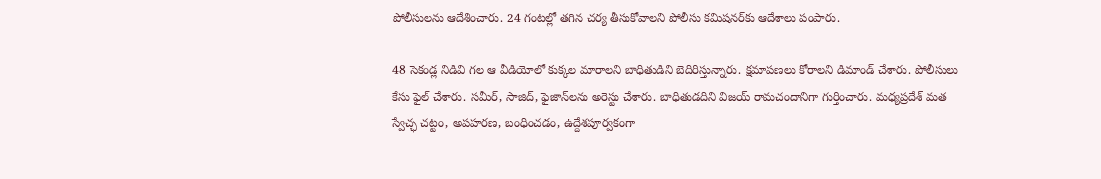పోలీసులను ఆదేశించారు. 24 గంటల్లో తగిన చర్య తీసుకోవాలని పోలీసు కమిషనర్‌కు ఆదేశాలు పంపారు.

48 సెకండ్ల నిడివి గల ఆ వీడియోలో కుక్కల మారాలని బాధితుడిని బెదిరిస్తున్నారు. క్షమాపణలు కోరాలని డిమాండ్ చేశారు. పోలీసులు కేసు ఫైల్ చేశారు. సమీర్, సాజిద్, ఫైజాన్‌లను అరెస్టు చేశారు. బాధితుడదిని విజయ్ రామచందానిగా గుర్తించారు. మధ్యప్రదేశ్ మత స్వేచ్ఛ చట్టం, అపహరణ, బంధించడం, ఉద్దేశపూర్వకంగా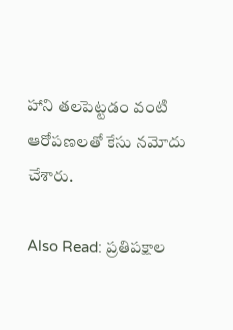హాని తలపెట్టడం వంటి ఆరోపణలతో కేసు నమోదు చేశారు.

Also Read: ప్రతిపక్షాల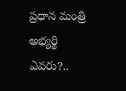ప్రధాన మంత్రి అభ్యర్థి ఎవరు?..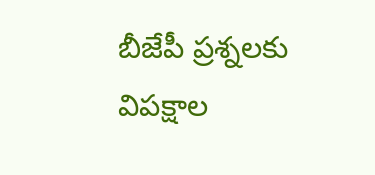బీజేపీ ప్రశ్నలకు విపక్షాల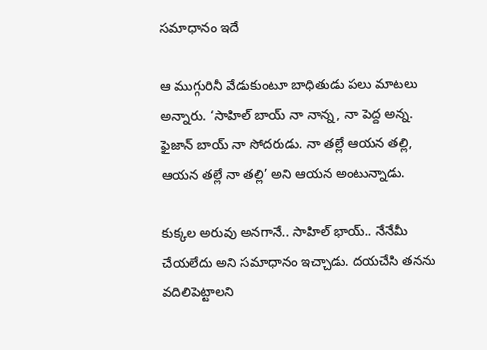సమాధానం ఇదే

ఆ ముగ్గురినీ వేడుకుంటూ బాధితుడు పలు మాటలు అన్నారు. ‘సాహిల్ బాయ్ నా నాన్న, నా పెద్ద అన్న. ఫైజాన్ బాయ్ నా సోదరుడు. నా తల్లే ఆయన తల్లి, ఆయన తల్లే నా తల్లి’ అని ఆయన అంటున్నాడు.

కుక్కల అరువు అనగానే.. సాహిల్ భాయ్.. నేనేమీ చేయలేదు అని సమాధానం ఇచ్చాడు. దయచేసి తనను వదిలిపెట్టాలని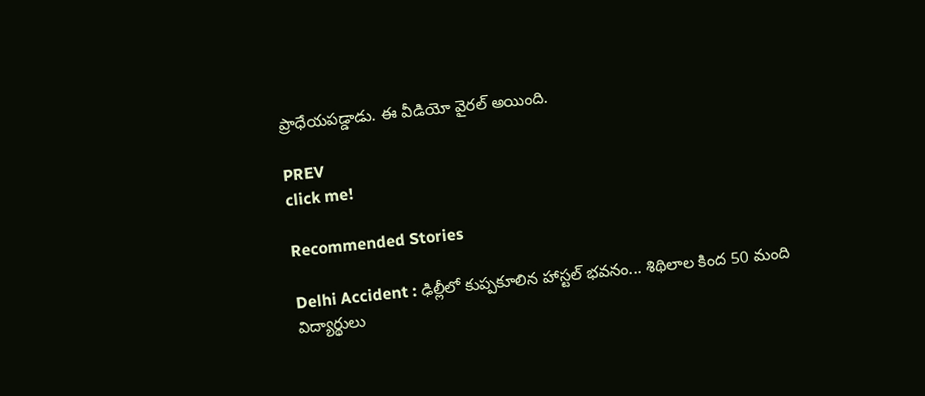ప్రాధేయపడ్డాడు. ఈ వీడియో వైరల్ అయింది.

PREV
click me!

Recommended Stories

Delhi Accident : ఢిల్లీలో కుప్పకూలిన హాస్టల్ భవనం... శిథిలాల కింద 50 మంది విద్యార్థులు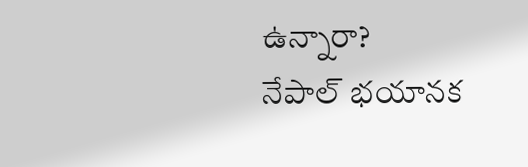ఉన్నారా?
నేపాల్ భయానక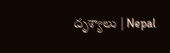దృశ్యాలు | Nepal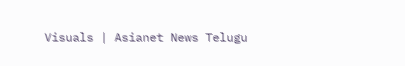Visuals | Asianet News Telugu